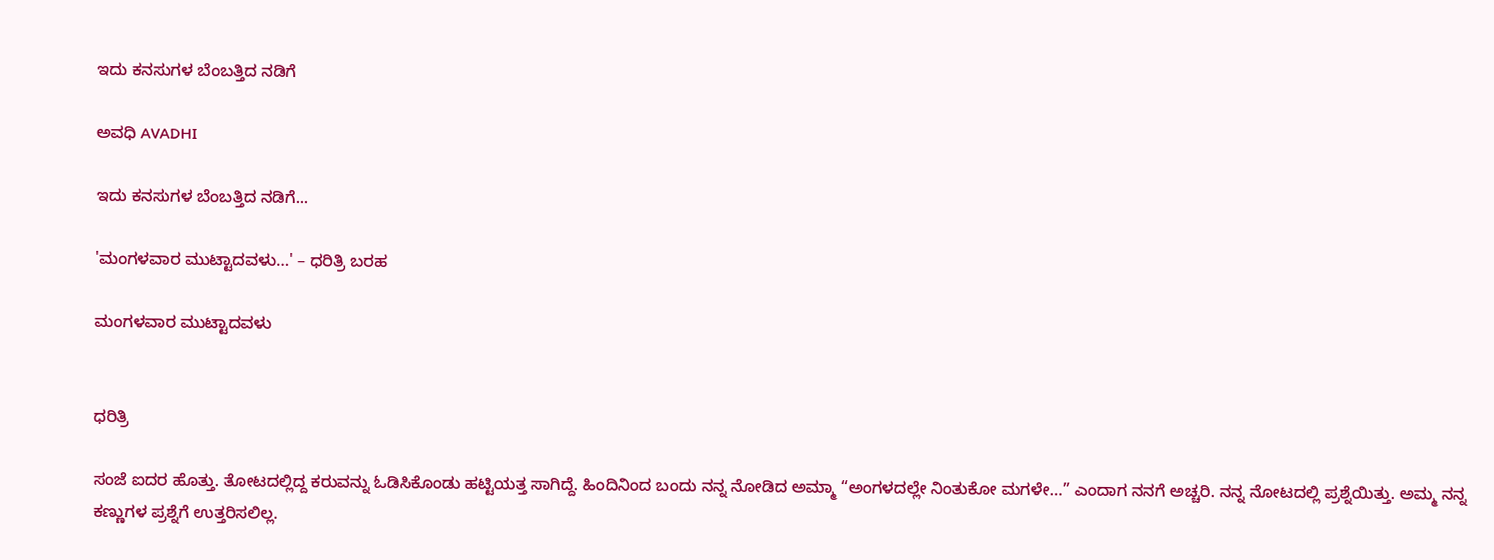ಇದು ಕನಸುಗಳ ಬೆಂಬತ್ತಿದ ನಡಿಗೆ‍

ಅವಧಿ AVADHI

ಇದು ಕನಸುಗಳ ಬೆಂಬತ್ತಿದ ನಡಿಗೆ...

'ಮಂಗಳವಾರ ಮುಟ್ಟಾದವಳು…' – ಧರಿತ್ರಿ ಬರಹ

ಮಂಗಳವಾರ ಮುಟ್ಟಾದವಳು


ಧರಿತ್ರಿ

ಸಂಜೆ ಐದರ ಹೊತ್ತು. ತೋಟದಲ್ಲಿದ್ದ ಕರುವನ್ನು ಓಡಿಸಿಕೊಂಡು ಹಟ್ಟಿಯತ್ತ ಸಾಗಿದ್ದೆ. ಹಿಂದಿನಿಂದ ಬಂದು ನನ್ನ ನೋಡಿದ ಅಮ್ಮಾ “ಅಂಗಳದಲ್ಲೇ ನಿಂತುಕೋ ಮಗಳೇ…” ಎಂದಾಗ ನನಗೆ ಅಚ್ಚರಿ. ನನ್ನ ನೋಟದಲ್ಲಿ ಪ್ರಶ್ನೆಯಿತ್ತು. ಅಮ್ಮ ನನ್ನ ಕಣ್ಣುಗಳ ಪ್ರಶ್ನೆಗೆ ಉತ್ತರಿಸಲಿಲ್ಲ.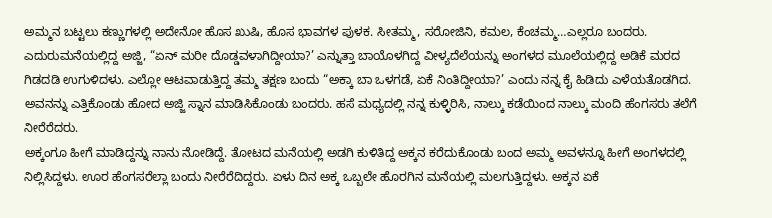ಅಮ್ಮನ ಬಟ್ಟಲು ಕಣ್ಣುಗಳಲ್ಲಿ ಅದೇನೋ ಹೊಸ ಖುಷಿ, ಹೊಸ ಭಾವಗಳ ಪುಳಕ. ಸೀತಮ್ಮ, ಸರೋಜಿನಿ, ಕಮಲ, ಕೆಂಚಮ್ಮ…ಎಲ್ಲರೂ ಬಂದರು. ಎದುರುಮನೆಯಲ್ಲಿದ್ದ ಅಜ್ಜಿ, “ಏನ್ ಮರೀ ದೊಡ್ಡವಳಾಗಿದ್ದೀಯಾ?’ ಎನ್ನುತ್ತಾ ಬಾಯೊಳಗಿದ್ದ ವೀಳ್ಯದೆಲೆಯನ್ನು ಅಂಗಳದ ಮೂಲೆಯಲ್ಲಿದ್ದ ಅಡಿಕೆ ಮರದ ಗಿಡದಡಿ ಉಗುಳಿದಳು. ಎಲ್ಲೋ ಆಟವಾಡುತ್ತಿದ್ದ ತಮ್ಮ ತಕ್ಷಣ ಬಂದು “ಅಕ್ಕಾ ಬಾ ಒಳಗಡೆ, ಏಕೆ ನಿಂತಿದ್ದೀಯಾ?’ ಎಂದು ನನ್ನ ಕೈ ಹಿಡಿದು ಎಳೆಯತೊಡಗಿದ. ಅವನನ್ನು ಎತ್ತಿಕೊಂಡು ಹೋದ ಅಜ್ಜಿ ಸ್ನಾನ ಮಾಡಿಸಿಕೊಂಡು ಬಂದರು. ಹಸೆ ಮಧ್ಯದಲ್ಲಿ ನನ್ನ ಕುಳ್ಳಿರಿಸಿ, ನಾಲ್ಕು ಕಡೆಯಿಂದ ನಾಲ್ಕು ಮಂದಿ ಹೆಂಗಸರು ತಲೆಗೆ ನೀರೆರೆದರು.
ಅಕ್ಕಂಗೂ ಹೀಗೆ ಮಾಡಿದ್ದನ್ನು ನಾನು ನೋಡಿದ್ದೆ. ತೋಟದ ಮನೆಯಲ್ಲಿ ಅಡಗಿ ಕುಳಿತಿದ್ದ ಅಕ್ಕನ ಕರೆದುಕೊಂಡು ಬಂದ ಅಮ್ಮ ಅವಳನ್ನೂ ಹೀಗೆ ಅಂಗಳದಲ್ಲಿ ನಿಲ್ಲಿಸಿದ್ದಳು. ಊರ ಹೆಂಗಸರೆಲ್ಲಾ ಬಂದು ನೀರೆರೆದಿದ್ದರು. ಏಳು ದಿನ ಅಕ್ಕ ಒಬ್ಬಲೇ ಹೊರಗಿನ ಮನೆಯಲ್ಲಿ ಮಲಗುತ್ತಿದ್ದಳು. ಅಕ್ಕನ ಏಕೆ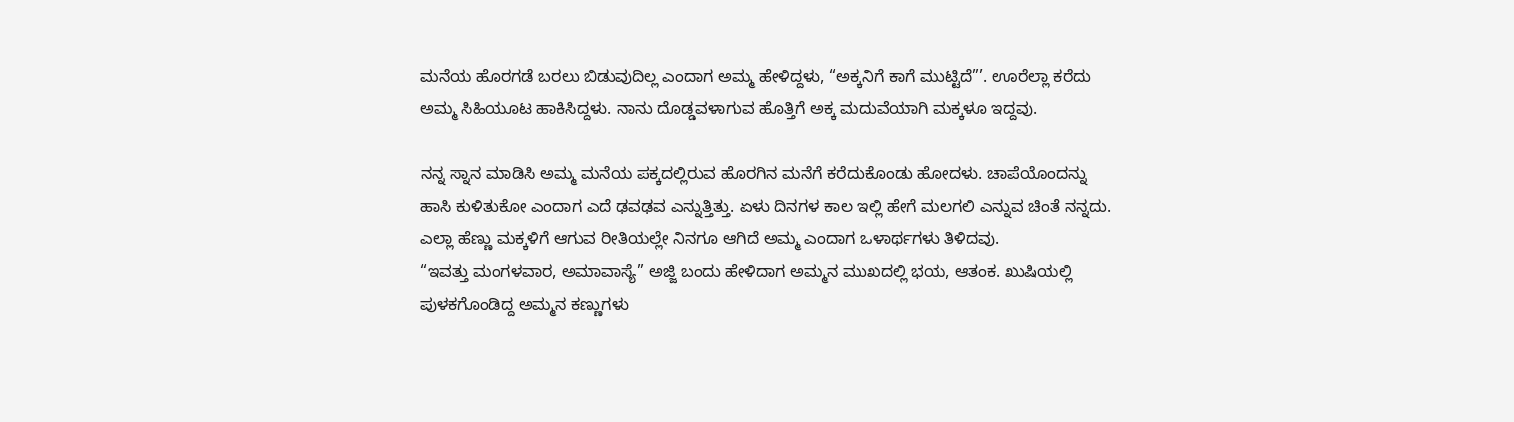ಮನೆಯ ಹೊರಗಡೆ ಬರಲು ಬಿಡುವುದಿಲ್ಲ ಎಂದಾಗ ಅಮ್ಮ ಹೇಳಿದ್ದಳು, “ಅಕ್ಕನಿಗೆ ಕಾಗೆ ಮುಟ್ಟಿದೆ”’. ಊರೆಲ್ಲಾ ಕರೆದು ಅಮ್ಮ ಸಿಹಿಯೂಟ ಹಾಕಿಸಿದ್ದಳು. ನಾನು ದೊಡ್ಡವಳಾಗುವ ಹೊತ್ತಿಗೆ ಅಕ್ಕ ಮದುವೆಯಾಗಿ ಮಕ್ಕಳೂ ಇದ್ದವು.

ನನ್ನ ಸ್ನಾನ ಮಾಡಿಸಿ ಅಮ್ಮ ಮನೆಯ ಪಕ್ಕದಲ್ಲಿರುವ ಹೊರಗಿನ ಮನೆಗೆ ಕರೆದುಕೊಂಡು ಹೋದಳು. ಚಾಪೆಯೊಂದನ್ನು ಹಾಸಿ ಕುಳಿತುಕೋ ಎಂದಾಗ ಎದೆ ಢವಢವ ಎನ್ನುತ್ತಿತ್ತು. ಏಳು ದಿನಗಳ ಕಾಲ ಇಲ್ಲಿ ಹೇಗೆ ಮಲಗಲಿ ಎನ್ನುವ ಚಿಂತೆ ನನ್ನದು. ಎಲ್ಲಾ ಹೆಣ್ಣು ಮಕ್ಕಳಿಗೆ ಆಗುವ ರೀತಿಯಲ್ಲೇ ನಿನಗೂ ಆಗಿದೆ ಅಮ್ಮ ಎಂದಾಗ ಒಳಾರ್ಥಗಳು ತಿಳಿದವು.
“ಇವತ್ತು ಮಂಗಳವಾರ, ಅಮಾವಾಸ್ಯೆ” ಅಜ್ಜಿ ಬಂದು ಹೇಳಿದಾಗ ಅಮ್ಮನ ಮುಖದಲ್ಲಿ ಭಯ, ಆತಂಕ. ಖುಷಿಯಲ್ಲಿ ಪುಳಕಗೊಂಡಿದ್ದ ಅಮ್ಮನ ಕಣ್ಣುಗಳು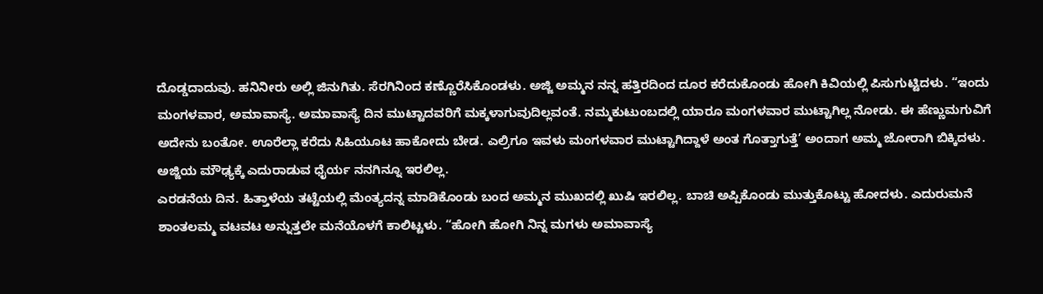ದೊಡ್ಡದಾದುವು. ಹನಿನೀರು ಅಲ್ಲಿ ಜಿನುಗಿತು. ಸೆರಗಿನಿಂದ ಕಣ್ಣೊರೆಸಿಕೊಂಡಳು. ಅಜ್ಜಿ ಅಮ್ಮನ ನನ್ನ ಹತ್ತಿರದಿಂದ ದೂರ ಕರೆದುಕೊಂಡು ಹೋಗಿ ಕಿವಿಯಲ್ಲಿ ಪಿಸುಗುಟ್ಟಿದಳು. “ಇಂದು ಮಂಗಳವಾರ, ಅಮಾವಾಸ್ಯೆ. ಅಮಾವಾಸ್ಯೆ ದಿನ ಮುಟ್ಟಾದವರಿಗೆ ಮಕ್ಕಳಾಗುವುದಿಲ್ಲವಂತೆ. ನಮ್ಮಕುಟುಂಬದಲ್ಲಿ ಯಾರೂ ಮಂಗಳವಾರ ಮುಟ್ಟಾಗಿಲ್ಲ ನೋಡು. ಈ ಹೆಣ್ಣುಮಗುವಿಗೆ ಅದೇನು ಬಂತೋ. ಊರೆಲ್ಲಾ ಕರೆದು ಸಿಹಿಯೂಟ ಹಾಕೋದು ಬೇಡ. ಎಲ್ರಿಗೂ ಇವಳು ಮಂಗಳವಾರ ಮುಟ್ಟಾಗಿದ್ದಾಳೆ ಅಂತ ಗೊತ್ತಾಗುತ್ತೆ’ ಅಂದಾಗ ಅಮ್ಮ ಜೋರಾಗಿ ಬಿಕ್ಕಿದಳು. ಅಜ್ಜಿಯ ಮೌಢ್ಯಕ್ಕೆ ಎದುರಾಡುವ ಧೈರ್ಯ ನನಗಿನ್ನೂ ಇರಲಿಲ್ಲ.
ಎರಡನೆಯ ದಿನ. ಹಿತ್ತಾಳೆಯ ತಟ್ಟೆಯಲ್ಲಿ ಮೆಂತ್ಯದನ್ನ ಮಾಡಿಕೊಂಡು ಬಂದ ಅಮ್ಮನ ಮುಖದಲ್ಲಿ ಖುಷಿ ಇರಲಿಲ್ಲ. ಬಾಚಿ ಅಪ್ಪಿಕೊಂಡು ಮುತ್ತುಕೊಟ್ಟು ಹೋದಳು. ಎದುರುಮನೆ ಶಾಂತಲಮ್ಮ ವಟವಟ ಅನ್ನುತ್ತಲೇ ಮನೆಯೊಳಗೆ ಕಾಲಿಟ್ಟಳು. “ಹೋಗಿ ಹೋಗಿ ನಿನ್ನ ಮಗಳು ಅಮಾವಾಸ್ಯೆ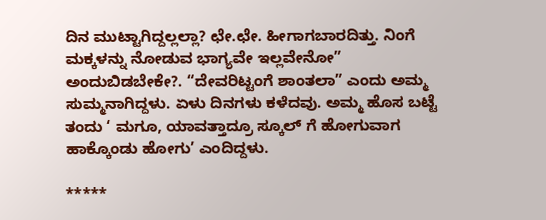ದಿನ ಮುಟ್ಟಾಗಿದ್ದಲ್ಲಲ್ಲಾ? ಛೇ.ಛೇ. ಹೀಗಾಗಬಾರದಿತ್ತು. ನಿಂಗೆ ಮಕ್ಕಳನ್ನು ನೋಡುವ ಭಾಗ್ಯವೇ ಇಲ್ಲವೇನೋ” ಅಂದುಬಿಡಬೇಕೇ?. “ದೇವರಿಟ್ಟಂಗೆ ಶಾಂತಲಾ” ಎಂದು ಅಮ್ಮ ಸುಮ್ಮನಾಗಿದ್ದಳು. ಏಳು ದಿನಗಳು ಕಳೆದವು. ಅಮ್ಮ ಹೊಸ ಬಟ್ಟೆ ತಂದು ‘ ಮಗೂ, ಯಾವತ್ತಾದ್ರೂ ಸ್ಕೂಲ್ ಗೆ ಹೋಗುವಾಗ ಹಾಕ್ಕೊಂಡು ಹೋಗು’ ಎಂದಿದ್ದಳು.

*****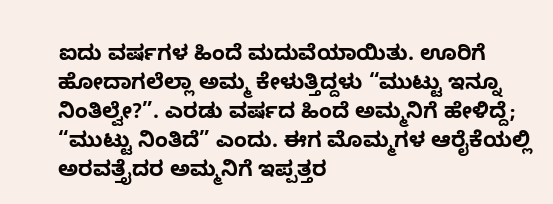ಐದು ವರ್ಷಗಳ ಹಿಂದೆ ಮದುವೆಯಾಯಿತು. ಊರಿಗೆ ಹೋದಾಗಲೆಲ್ಲಾ ಅಮ್ಮ ಕೇಳುತ್ತಿದ್ದಳು “ಮುಟ್ಟು ಇನ್ನೂ ನಿಂತಿಲ್ವೇ?”. ಎರಡು ವರ್ಷದ ಹಿಂದೆ ಅಮ್ಮನಿಗೆ ಹೇಳಿದ್ದೆ; “ಮುಟ್ಟು ನಿಂತಿದೆ” ಎಂದು. ಈಗ ಮೊಮ್ಮಗಳ ಆರೈಕೆಯಲ್ಲಿ ಅರವತ್ತೈದರ ಅಮ್ಮನಿಗೆ ಇಪ್ಪತ್ತರ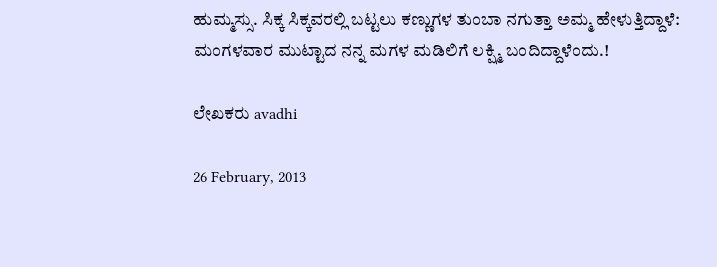ಹುಮ್ಮಸ್ಸು. ಸಿಕ್ಕ ಸಿಕ್ಕವರಲ್ಲಿ ಬಟ್ಟಲು ಕಣ್ಣುಗಳ ತುಂಬಾ ನಗುತ್ತಾ ಅಮ್ಮ ಹೇಳುತ್ತಿದ್ದಾಳೆ: ಮಂಗಳವಾರ ಮುಟ್ಟಾದ ನನ್ನ ಮಗಳ ಮಡಿಲಿಗೆ ಲಕ್ಷ್ಮಿ ಬಂದಿದ್ದಾಳೆಂದು.!

ಲೇಖಕರು avadhi

26 February, 2013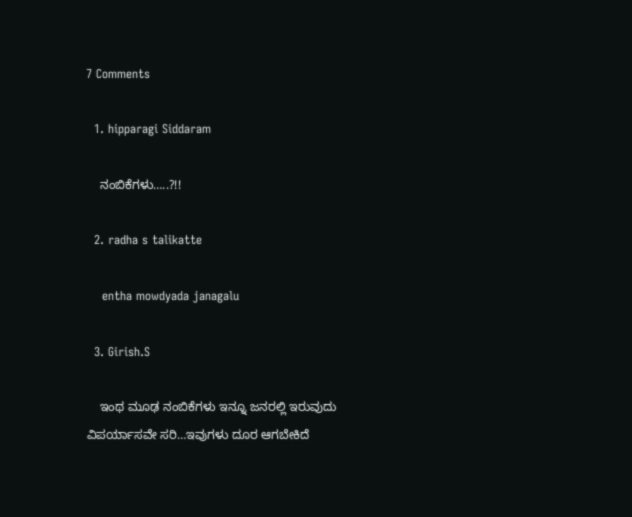7 Comments

  1. hipparagi Siddaram

    ನಂಬಿಕೆಗಳು…..?!!

  2. radha s talikatte

    entha mowdyada janagalu

  3. Girish.S

    ಇಂಥ ಮೂಢ ನಂಬಿಕೆಗಳು ಇನ್ನೂ ಜನರಲ್ಲಿ ಇರುವುದು ವಿಪರ್ಯಾಸವೇ ಸರಿ…ಇವುಗಳು ದೂರ ಆಗಬೇಕಿದೆ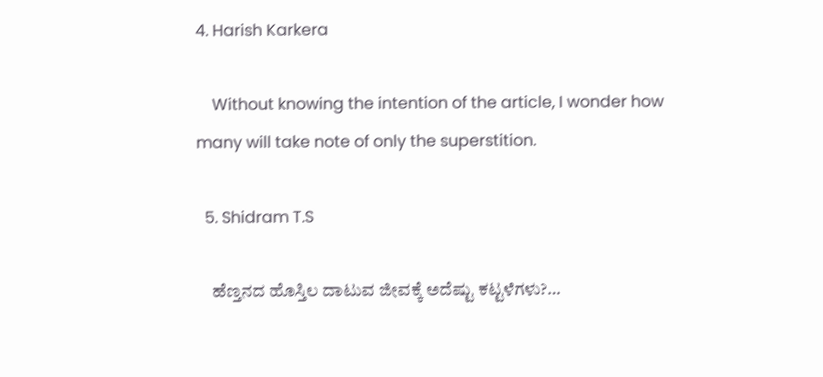4. Harish Karkera

    Without knowing the intention of the article, I wonder how many will take note of only the superstition.

  5. Shidram T.S

    ಹೆಣ್ತನದ ಹೊಸ್ತಿಲ ದಾಟುವ ಜೀವಕ್ಕೆ ಅದೆಷ್ಟು ಕಟ್ಟಳೆಗಳು?…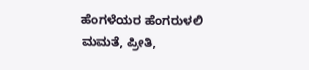ಹೆಂಗಳೆಯರ ಹೆಂಗರುಳಲಿ ಮಮತೆ, ಪ್ರೀತಿ,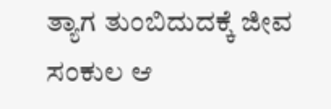ತ್ಯಾಗ ತುಂಬಿದುದಕ್ಕೆ ಜೀವ ಸಂಕುಲ ಆ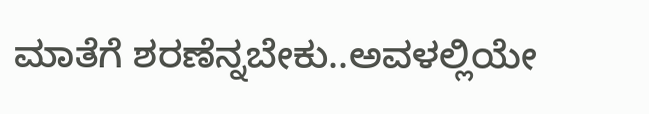ಮಾತೆಗೆ ಶರಣೆನ್ನಬೇಕು..ಅವಳಲ್ಲಿಯೇ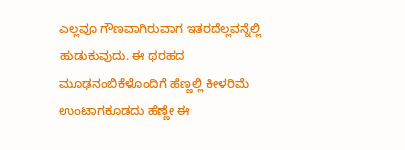ಎಲ್ಲವೂ ಗೌಣವಾಗಿರುವಾಗ ಇತರದೆಲ್ಲವನ್ನೆಲ್ಲಿ ಹುಡುಕುವುದು. ಈ ಥರಹದ ಮೂಢನಂಬಿಕೆಳೊಂದಿಗೆ ಹೆಣ್ಣಲ್ಲಿ ಕೀಳರಿಮೆ ಉಂಟಾಗಕೂಡದು ಹೆಣ್ಣೇ ಈ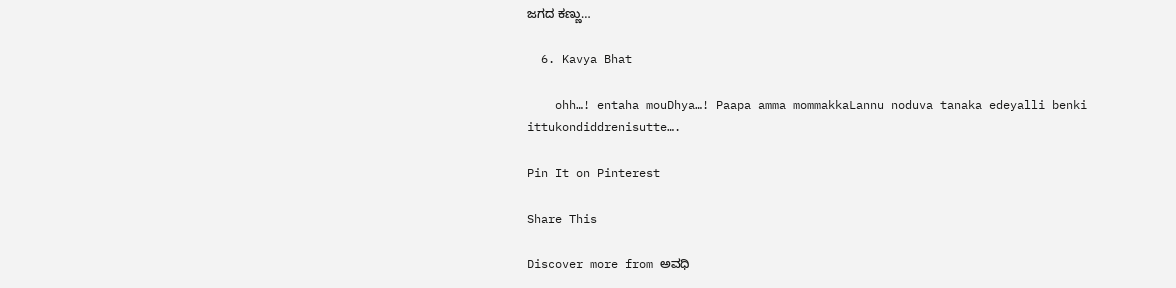ಜಗದ ಕಣ್ಣು…

  6. Kavya Bhat

    ohh…! entaha mouDhya…! Paapa amma mommakkaLannu noduva tanaka edeyalli benki ittukondiddrenisutte….

Pin It on Pinterest

Share This

Discover more from ಅವಧಿ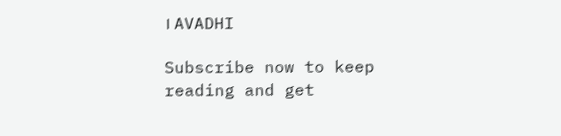। AVADHI

Subscribe now to keep reading and get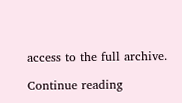access to the full archive.

Continue reading